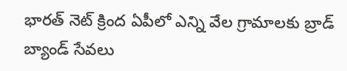భారత్ నెట్ క్రింద ఏపీలో ఎన్ని వేల గ్రామాలకు బ్రాడ్ బ్యాండ్ సేవలు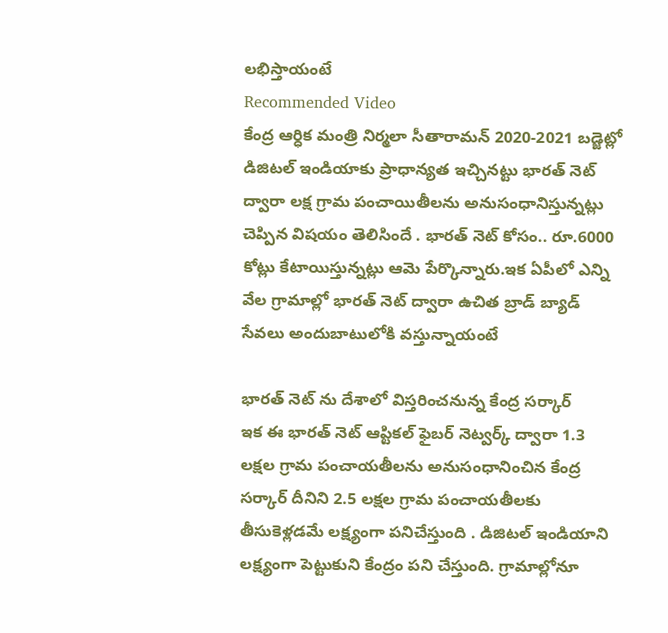లభిస్తాయంటే
Recommended Video
కేంద్ర ఆర్ధిక మంత్రి నిర్మలా సీతారామన్ 2020-2021 బడ్జెట్లో డిజిటల్ ఇండియాకు ప్రాధాన్యత ఇచ్చినట్టు భారత్ నెట్ ద్వారా లక్ష గ్రామ పంచాయితీలను అనుసంధానిస్తున్నట్లు చెప్పిన విషయం తెలిసిందే . భారత్ నెట్ కోసం.. రూ.6000 కోట్లు కేటాయిస్తున్నట్లు ఆమె పేర్కొన్నారు.ఇక ఏపీలో ఎన్ని వేల గ్రామాల్లో భారత్ నెట్ ద్వారా ఉచిత బ్రాడ్ బ్యాడ్ సేవలు అందుబాటులోకి వస్తున్నాయంటే

భారత్ నెట్ ను దేశాలో విస్తరించనున్న కేంద్ర సర్కార్
ఇక ఈ భారత్ నెట్ ఆప్టికల్ ఫైబర్ నెట్వర్క్ ద్వారా 1.3 లక్షల గ్రామ పంచాయతీలను అనుసంధానించిన కేంద్ర సర్కార్ దీనిని 2.5 లక్షల గ్రామ పంచాయతీలకు తీసుకెళ్లడమే లక్ష్యంగా పనిచేస్తుంది . డిజిటల్ ఇండియాని లక్ష్యంగా పెట్టుకుని కేంద్రం పని చేస్తుంది. గ్రామాల్లోనూ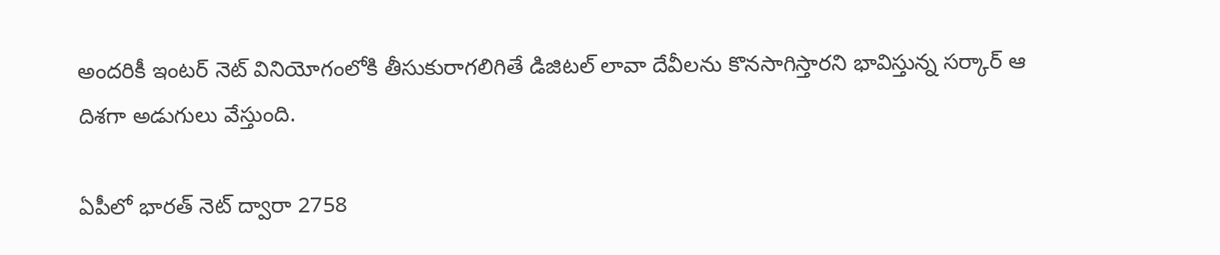అందరికీ ఇంటర్ నెట్ వినియోగంలోకి తీసుకురాగలిగితే డిజిటల్ లావా దేవీలను కొనసాగిస్తారని భావిస్తున్న సర్కార్ ఆ దిశగా అడుగులు వేస్తుంది.

ఏపీలో భారత్ నెట్ ద్వారా 2758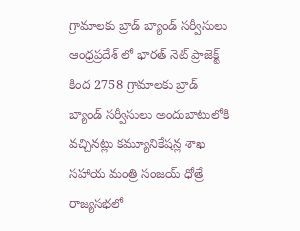గ్రామాలకు బ్రాడ్ బ్యాండ్ సర్వీసులు
ఆంధ్రప్రదేశ్ లో భారత్ నెట్ ప్రాజెక్ట్ కింద 2758 గ్రామాలకు బ్రాడ్ బ్యాండ్ సర్వీసులు అందుబాటులోకి వచ్చినట్లు కమ్యూనికేషన్ల శాఖ సహాయ మంత్రి సంజయ్ ధోత్రే రాజ్యసభలో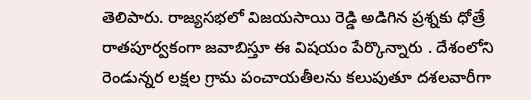తెలిపారు. రాజ్యసభలో విజయసాయి రెడ్డి అడిగిన ప్రశ్నకు ధోత్రే రాతపూర్వకంగా జవాబిస్తూ ఈ విషయం పేర్కొన్నారు . దేశంలోని రెండున్నర లక్షల గ్రామ పంచాయతీలను కలుపుతూ దశలవారీగా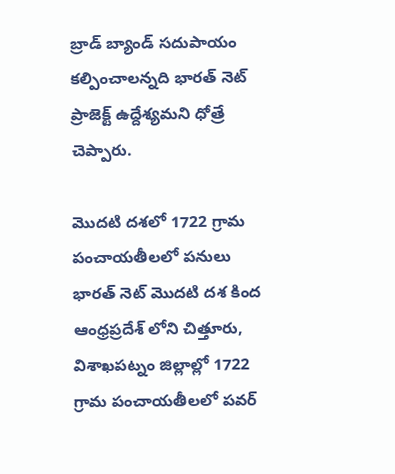బ్రాడ్ బ్యాండ్ సదుపాయం కల్పించాలన్నది భారత్ నెట్ ప్రాజెక్ట్ ఉద్దేశ్యమని ధోత్రే చెప్పారు.

మొదటి దశలో 1722 గ్రామ పంచాయతీలలో పనులు
భారత్ నెట్ మొదటి దశ కింద ఆంధ్రప్రదేశ్ లోని చిత్తూరు, విశాఖపట్నం జిల్లాల్లో 1722 గ్రామ పంచాయతీలలో పవర్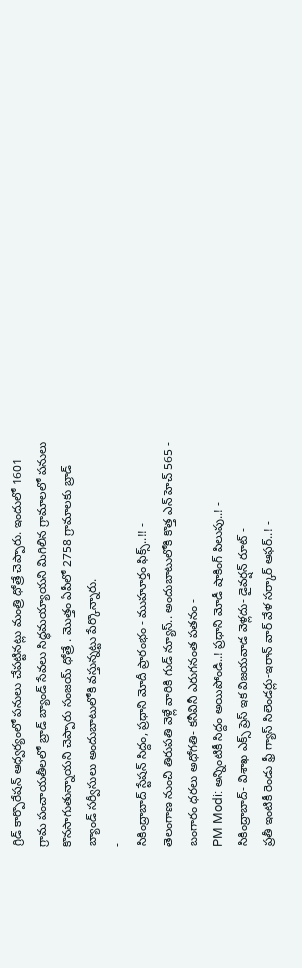గ్రిడ్ కార్పొరేషన్ ఆధ్వర్యంలో పనులు చేపట్టినట్లు మంత్రి ధోత్రే చెప్పారు. ఇందులో 1601 గ్రామ పంచాయతీలలో బ్రాడ్ బ్యాండ్ సేవలు సిద్ధమయ్యాయని మిగిలిన గ్రామాలలో పనులు కొనసాగుతున్నాయని చెప్పారు సంజయ్ ధోత్రే . మొత్తం ఏపీలో 2758 గ్రామాలకు బ్రాడ్ బ్యాండ్ సర్వీసులు అందుబాటులోకి వస్తున్నట్టు పేర్కొన్నారు.
-
సికింద్రాబాద్ స్టేషన్ సిద్దం, ప్రధాని మోదీ ప్రారంభం - ముహూర్తం ఫిక్స్..!! -
తెలంగాణ నుంచి తిరుపతి వెళ్లే వారికి గుడ్ న్యూస్.. అందుబాటులోకి కొత్త ఎన్ హెచ్ 565 -
బంగారం ధరలు అధోగతి- కనీవినీ ఎరుగనంత పతనం -
PM Modi: అన్నింటికీ సిద్దం అయిపోండి..! ప్రధాని మోడీ షాకింగ్ పిలుపు..! -
సికింద్రాబాద్- విశాఖ ఎక్స్ ప్రెస్ ఇక విజయవాడ వెళ్లదు- డైవర్షన్ రూట్ -
ప్రతీ ఇంటికీ రెండు ఫ్రీ గ్యాస్ సిలెండర్లు-ఇరాన్ వార్ వేళ సర్కార్ ఆఫర్..! -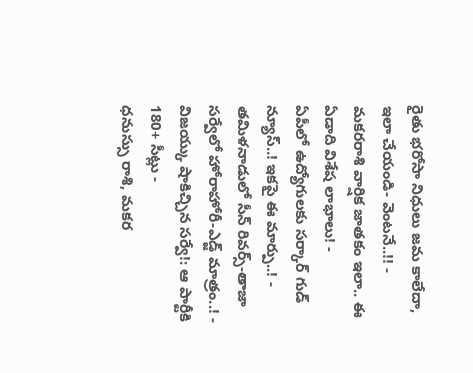రైతు భరోసా నిధులు జమ కాలేదా, ఇలా చేయండి- వెంటనే..!! -
మకరరాశి వార్షిక జాతకం ఇలా.. ఈ ఏడాది విశేష లాభాలు! -
ఏపీలో ఉద్యోగులకు సర్కార్ గుడ్ న్యూస్..! ఇకపై ఈ మార్పు..! -
తమిళనాడులో సీన్ రివర్స్-తాజా సర్వేలో హోరాహోరీ-ఎడ్జ్ మాత్రం..! -
విజయ్కు షాకిచ్చిన సర్వే!: ఆ పార్టీకి 180+ సీట్లు -
ధనుస్సు రాశి, మకర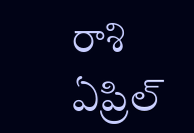రాశి ఏప్రిల్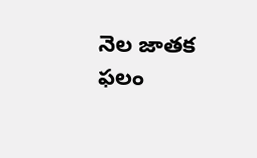నెల జాతక ఫలం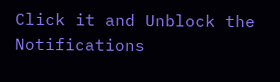Click it and Unblock the Notifications